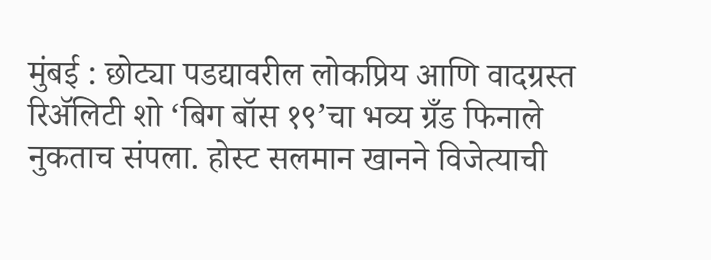मुंबई : छोट्या पडद्यावरील लोकप्रिय आणि वादग्रस्त रिॲलिटी शो ‘बिग बॉस १९’चा भव्य ग्रँड फिनाले नुकताच संपला. होस्ट सलमान खानने विजेत्याची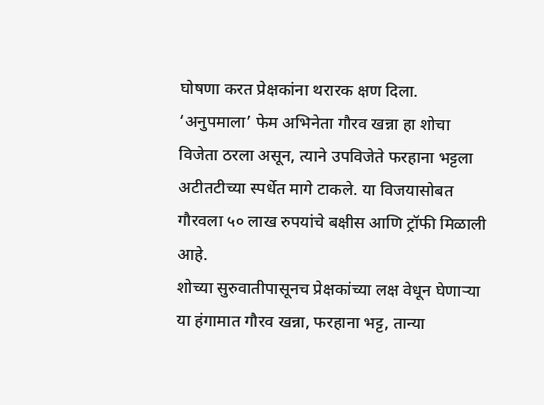घोषणा करत प्रेक्षकांना थरारक क्षण दिला. ‘अनुपमाला’ फेम अभिनेता गौरव खन्ना हा शोचा विजेता ठरला असून, त्याने उपविजेते फरहाना भट्टला अटीतटीच्या स्पर्धेत मागे टाकले. या विजयासोबत गौरवला ५० लाख रुपयांचे बक्षीस आणि ट्रॉफी मिळाली आहे.
शोच्या सुरुवातीपासूनच प्रेक्षकांच्या लक्ष वेधून घेणाऱ्या या हंगामात गौरव खन्ना, फरहाना भट्ट, तान्या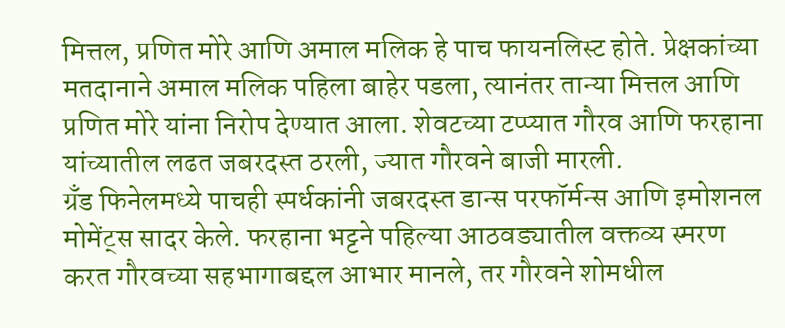मित्तल, प्रणित मोरे आणि अमाल मलिक हे पाच फायनलिस्ट होते. प्रेक्षकांच्या मतदानाने अमाल मलिक पहिला बाहेर पडला, त्यानंतर तान्या मित्तल आणि प्रणित मोरे यांना निरोप देण्यात आला. शेवटच्या टप्प्यात गौरव आणि फरहाना यांच्यातील लढत जबरदस्त ठरली, ज्यात गौरवने बाजी मारली.
ग्रँड फिनेलमध्ये पाचही स्पर्धकांनी जबरदस्त डान्स परफॉर्मन्स आणि इमोशनल मोमेंट्स सादर केले. फरहाना भट्टने पहिल्या आठवड्यातील वक्तव्य स्मरण करत गौरवच्या सहभागाबद्दल आभार मानले, तर गौरवने शोमधील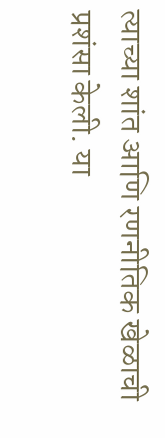त्याच्या शांत आणि रणनीतिक खेळाची प्रशंसा केली. या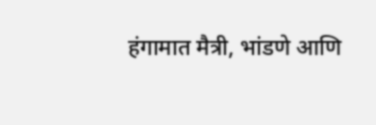हंगामात मैत्री, भांडणे आणि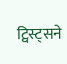ट्विस्ट्सने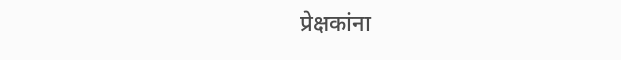प्रेक्षकांना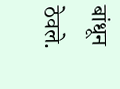बांधून ठेवले.